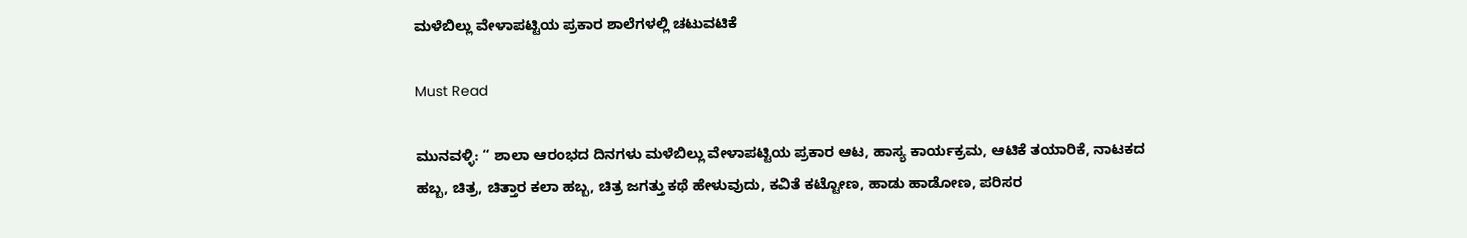ಮಳೆಬಿಲ್ಲು ವೇಳಾಪಟ್ಟಿಯ ಪ್ರಕಾರ ಶಾಲೆಗಳಲ್ಲಿ ಚಟುವಟಿಕೆ

Must Read

ಮುನವಳ್ಳಿ: “ ಶಾಲಾ ಆರಂಭದ ದಿನಗಳು ಮಳೆಬಿಲ್ಲು ವೇಳಾಪಟ್ಟಿಯ ಪ್ರಕಾರ ಆಟ, ಹಾಸ್ಯ ಕಾರ್ಯಕ್ರಮ, ಆಟಿಕೆ ತಯಾರಿಕೆ, ನಾಟಕದ ಹಬ್ಬ, ಚಿತ್ರ, ಚಿತ್ತಾರ ಕಲಾ ಹಬ್ಬ, ಚಿತ್ರ ಜಗತ್ತು ಕಥೆ ಹೇಳುವುದು, ಕವಿತೆ ಕಟ್ಟೋಣ, ಹಾಡು ಹಾಡೋಣ, ಪರಿಸರ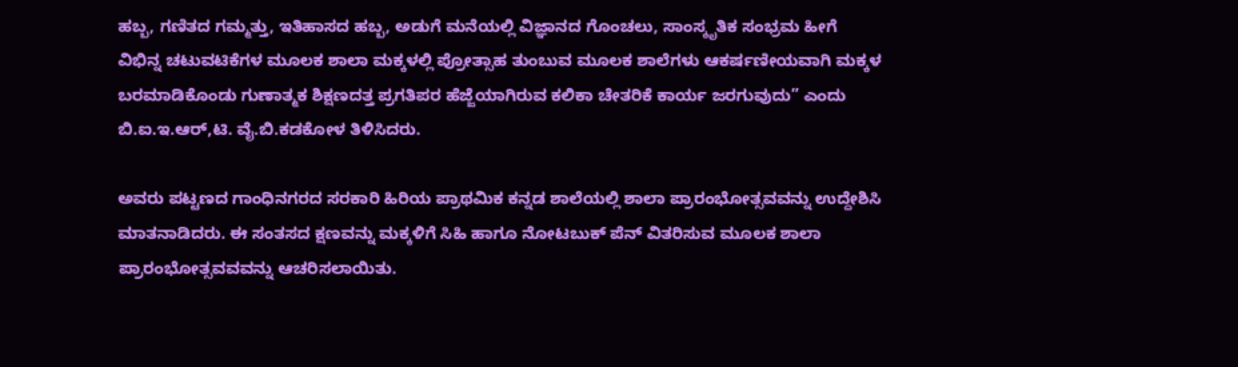ಹಬ್ಬ, ಗಣಿತದ ಗಮ್ಮತ್ತು, ಇತಿಹಾಸದ ಹಬ್ಬ, ಅಡುಗೆ ಮನೆಯಲ್ಲಿ ವಿಜ್ಞಾನದ ಗೊಂಚಲು, ಸಾಂಸ್ಕೃತಿಕ ಸಂಭ್ರಮ ಹೀಗೆ ವಿಭಿನ್ನ ಚಟುವಟಿಕೆಗಳ ಮೂಲಕ ಶಾಲಾ ಮಕ್ಕಳಲ್ಲಿ ಪ್ರೋತ್ಸಾಹ ತುಂಬುವ ಮೂಲಕ ಶಾಲೆಗಳು ಆಕರ್ಷಣೀಯವಾಗಿ ಮಕ್ಕಳ ಬರಮಾಡಿಕೊಂಡು ಗುಣಾತ್ಮಕ ಶಿಕ್ಷಣದತ್ತ ಪ್ರಗತಿಪರ ಹೆಜ್ಜೆಯಾಗಿರುವ ಕಲಿಕಾ ಚೇತರಿಕೆ ಕಾರ್ಯ ಜರಗುವುದು” ಎಂದು ಬಿ.ಐ.ಇ.ಆರ್,ಟಿ. ವೈ.ಬಿ.ಕಡಕೋಳ ತಿಳಿಸಿದರು.

ಅವರು ಪಟ್ಟಣದ ಗಾಂಧಿನಗರದ ಸರಕಾರಿ ಹಿರಿಯ ಪ್ರಾಥಮಿಕ ಕನ್ನಡ ಶಾಲೆಯಲ್ಲಿ ಶಾಲಾ ಪ್ರಾರಂಭೋತ್ಸವವನ್ನು ಉದ್ದೇಶಿಸಿ ಮಾತನಾಡಿದರು. ಈ ಸಂತಸದ ಕ್ಷಣವನ್ನು ಮಕ್ಕಳಿಗೆ ಸಿಹಿ ಹಾಗೂ ನೋಟಬುಕ್ ಪೆನ್ ವಿತರಿಸುವ ಮೂಲಕ ಶಾಲಾ ಪ್ರಾರಂಭೋತ್ಸವವವನ್ನು ಆಚರಿಸಲಾಯಿತು.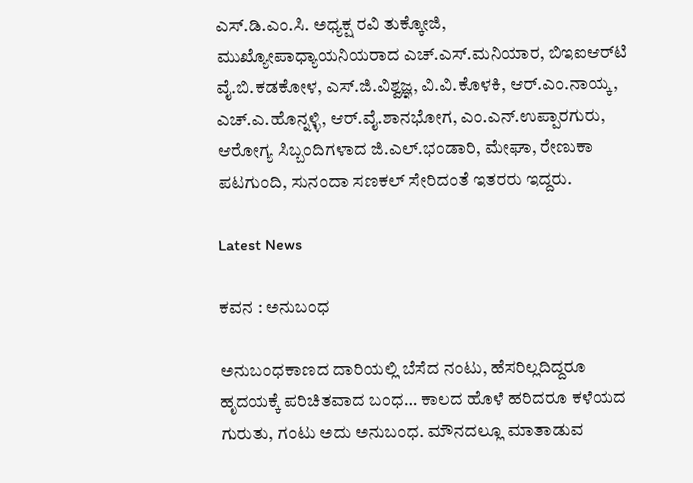ಎಸ್.ಡಿ.ಎಂ.ಸಿ. ಅಧ್ಯಕ್ಷ ರವಿ ತುಕ್ಕೋಜಿ, ಮುಖ್ಯೋಪಾಧ್ಯಾಯನಿಯರಾದ ಎಚ್.ಎಸ್.ಮನಿಯಾರ, ಬಿಇಐಆರ್‌ಟಿ ವೈ.ಬಿ.ಕಡಕೋಳ, ಎಸ್.ಜಿ.ವಿಶ್ವಜ್ಞ, ವಿ.ವಿ.ಕೊಳಕಿ, ಆರ್.ಎಂ.ನಾಯ್ಕ, ಎಚ್.ಎ.ಹೊನ್ನಳ್ಳಿ, ಆರ್.ವೈ.ಶಾನಭೋಗ, ಎಂ.ಎನ್.ಉಪ್ಪಾರಗುರು, ಆರೋಗ್ಯ ಸಿಬ್ಬಂದಿಗಳಾದ ಜಿ.ಎಲ್.ಭಂಡಾರಿ, ಮೇಘಾ, ರೇಣುಕಾ ಪಟಗುಂದಿ, ಸುನಂದಾ ಸಣಕಲ್ ಸೇರಿದಂತೆ ಇತರರು ಇದ್ದರು.

Latest News

ಕವನ : ಅನುಬಂಧ

ಅನುಬಂಧಕಾಣದ ದಾರಿಯಲ್ಲಿ ಬೆಸೆದ ನಂಟು, ಹೆಸರಿಲ್ಲದಿದ್ದರೂ ಹೃದಯಕ್ಕೆ ಪರಿಚಿತವಾದ ಬಂಧ… ಕಾಲದ ಹೊಳೆ ಹರಿದರೂ ಕಳೆಯದ ಗುರುತು, ಗಂಟು ಅದು ಅನುಬಂಧ. ಮೌನದಲ್ಲೂ ಮಾತಾಡುವ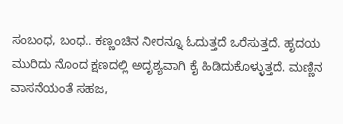ಸಂಬಂಧ, ಬಂಧ.. ಕಣ್ಣಂಚಿನ ನೀರನ್ನೂ ಓದುತ್ತದೆ ಒರೆಸುತ್ತದೆ. ಹೃದಯ ಮುರಿದು ನೊಂದ ಕ್ಷಣದಲ್ಲಿ ಅದೃಶ್ಯವಾಗಿ ಕೈ ಹಿಡಿದುಕೊಳ್ಳುತ್ತದೆ. ಮಣ್ಣಿನ ವಾಸನೆಯಂತೆ ಸಹಜ,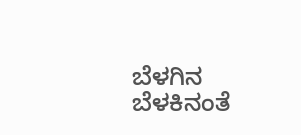ಬೆಳಗಿನ ಬೆಳಕಿನಂತೆ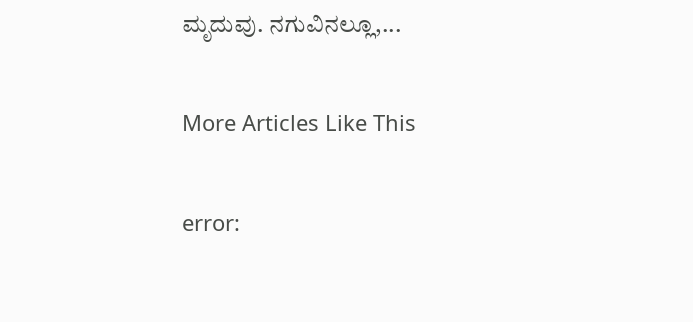ಮೃದುವು. ನಗುವಿನಲ್ಲೂ,...

More Articles Like This

error: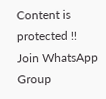Content is protected !!
Join WhatsApp Group